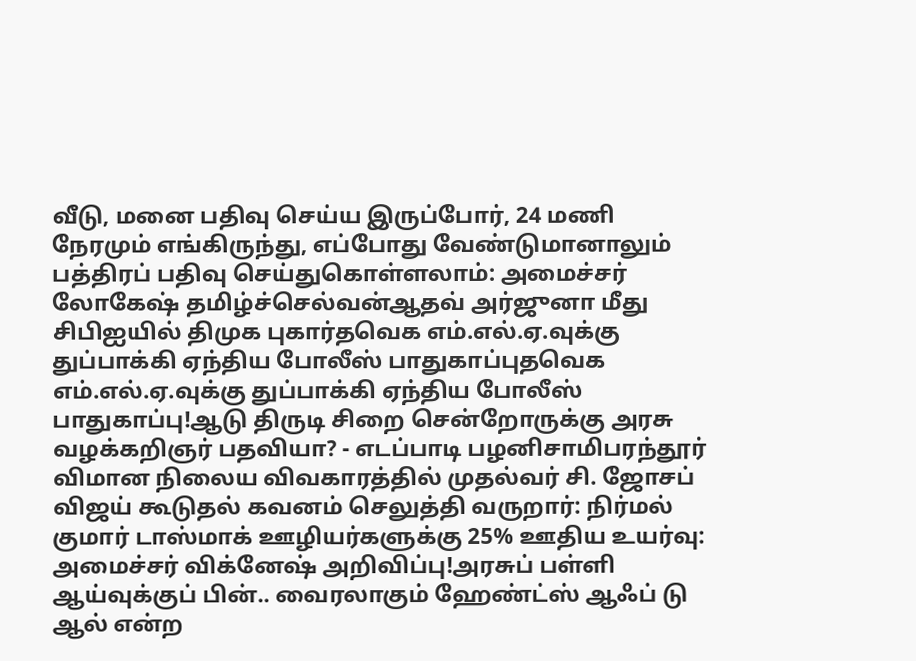வீடு, மனை பதிவு செய்ய இருப்போர், 24 மணி நேரமும் எங்கிருந்து, எப்போது வேண்டுமானாலும் பத்திரப் பதிவு செய்துகொள்ளலாம்: அமைச்சர் லோகேஷ் தமிழ்ச்செல்வன்ஆதவ் அர்ஜுனா மீது சிபிஐயில் திமுக புகார்தவெக எம்.எல்.ஏ.வுக்கு துப்பாக்கி ஏந்திய போலீஸ் பாதுகாப்புதவெக எம்.எல்.ஏ.வுக்கு துப்பாக்கி ஏந்திய போலீஸ் பாதுகாப்பு!ஆடு திருடி சிறை சென்றோருக்கு அரசு வழக்கறிஞர் பதவியா? - எடப்பாடி பழனிசாமிபரந்தூர் விமான நிலைய விவகாரத்தில் முதல்வர் சி. ஜோசப் விஜய் கூடுதல் கவனம் செலுத்தி வருறார்: நிர்மல் குமார் டாஸ்மாக் ஊழியர்களுக்கு 25% ஊதிய உயர்வு: அமைச்சர் விக்னேஷ் அறிவிப்பு!அரசுப் பள்ளி ஆய்வுக்குப் பின்.. வைரலாகும் ஹேண்ட்ஸ் ஆஃப் டு ஆல் என்ற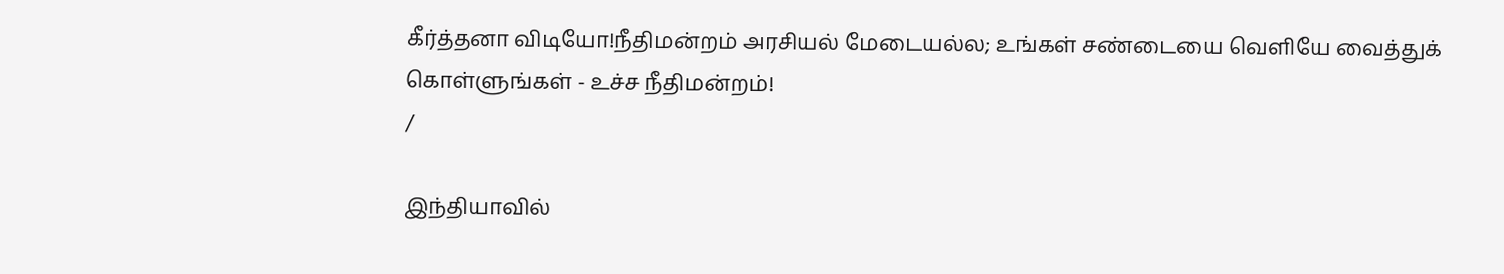கீர்த்தனா விடியோ!நீதிமன்றம் அரசியல் மேடையல்ல; உங்கள் சண்டையை வெளியே வைத்துக் கொள்ளுங்கள் - உச்ச நீதிமன்றம்!
/

இந்தியாவில்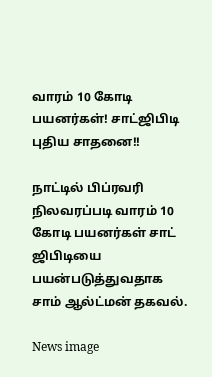வாரம் 10 கோடி பயனர்கள்! சாட்ஜிபிடி புதிய சாதனை!!

நாட்டில் பிப்ரவரி நிலவரப்படி வாரம் 10 கோடி பயனர்கள் சாட் ஜிபிடியை பயன்படுத்துவதாக சாம் ஆல்ட்மன் தகவல்.

News image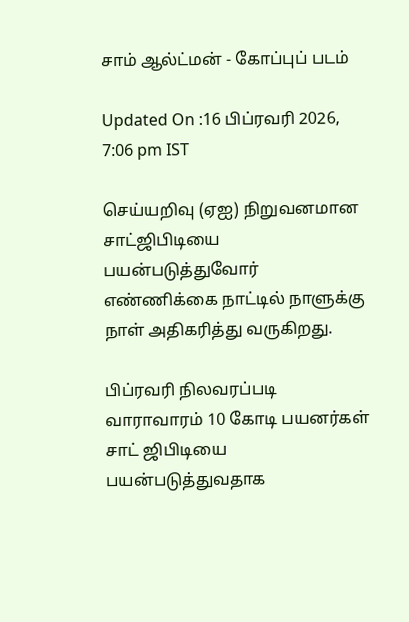சாம் ஆல்ட்மன் - கோப்புப் படம்

Updated On :16 பிப்ரவரி 2026, 7:06 pm IST

செய்யறிவு (ஏஐ) நிறுவனமான சாட்ஜிபிடியை பயன்படுத்துவோர் எண்ணிக்கை நாட்டில் நாளுக்கு நாள் அதிகரித்து வருகிறது.

பிப்ரவரி நிலவரப்படி வாராவாரம் 10 கோடி பயனர்கள் சாட் ஜிபிடியை பயன்படுத்துவதாக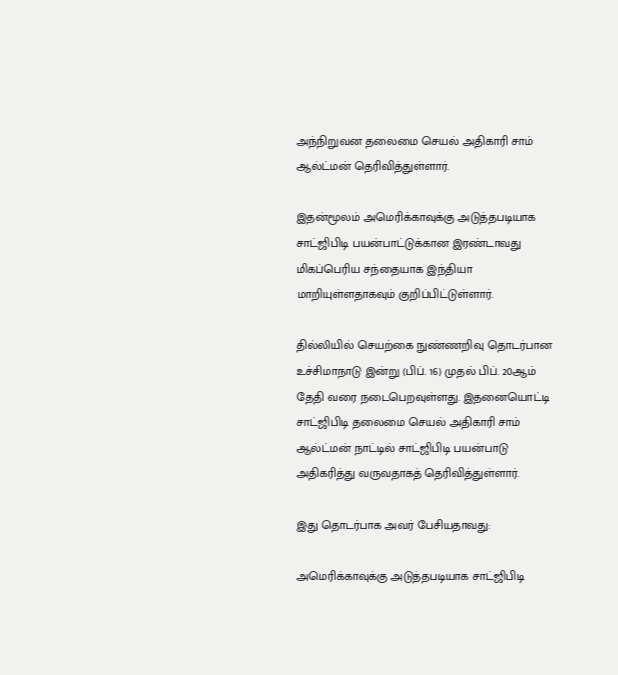அந்நிறுவன தலைமை செயல் அதிகாரி சாம் ஆல்ட்மன் தெரிவித்துள்ளார்.

இதன்மூலம் அமெரிக்காவுக்கு அடுத்தபடியாக சாட்ஜிபிடி பயன்பாட்டுக்கான இரண்டாவது மிகப்பெரிய சந்தையாக இந்தியா மாறியுள்ளதாகவும் குறிப்பிட்டுள்ளார்.

தில்லியில் செயற்கை நுண்ணறிவு தொடர்பான உச்சிமாநாடு இன்று (பிப். 16) முதல் பிப். 20ஆம் தேதி வரை நடைபெறவுள்ளது. இதனையொட்டி சாட்ஜிபிடி தலைமை செயல் அதிகாரி சாம் ஆல்ட்மன் நாட்டில் சாட்ஜிபிடி பயன்பாடு அதிகரித்து வருவதாகத் தெரிவித்துள்ளார்.

இது தொடர்பாக அவர் பேசியதாவது:

அமெரிக்காவுக்கு அடுத்தபடியாக சாட்ஜிபிடி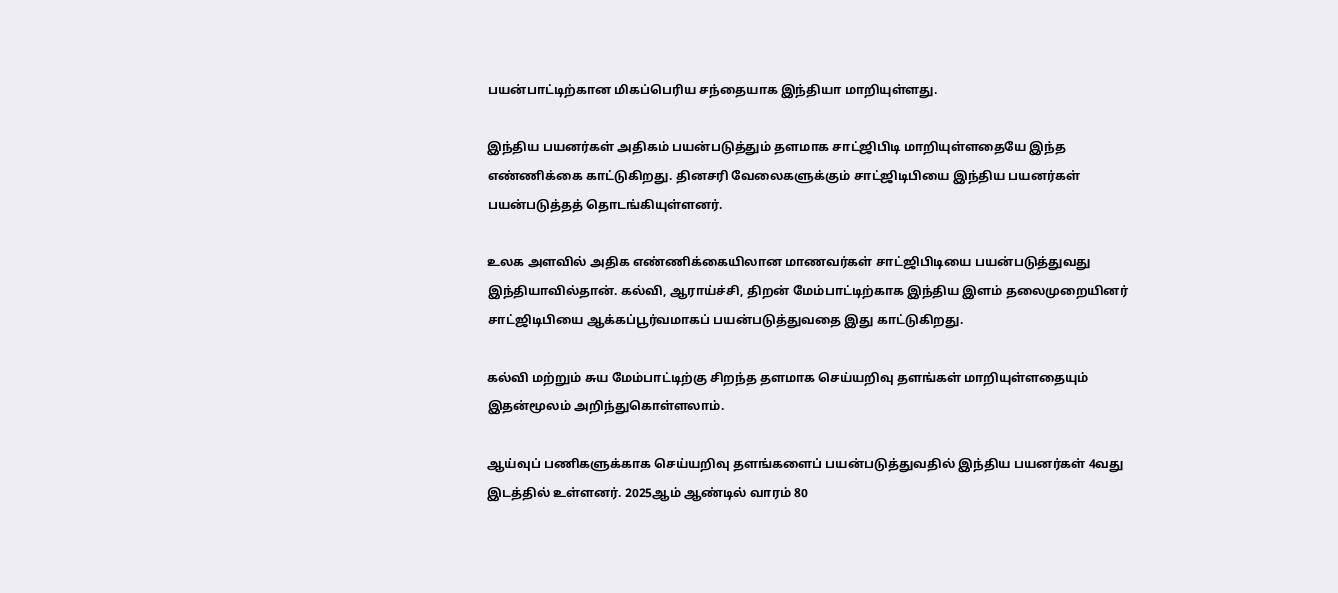பயன்பாட்டிற்கான மிகப்பெரிய சந்தையாக இந்தியா மாறியுள்ளது.

இந்திய பயனர்கள் அதிகம் பயன்படுத்தும் தளமாக சாட்ஜிபிடி மாறியுள்ளதையே இந்த எண்ணிக்கை காட்டுகிறது. தினசரி வேலைகளுக்கும் சாட்ஜிடிபியை இந்திய பயனர்கள் பயன்படுத்தத் தொடங்கியுள்ளனர்.

உலக அளவில் அதிக எண்ணிக்கையிலான மாணவர்கள் சாட்ஜிபிடியை பயன்படுத்துவது இந்தியாவில்தான். கல்வி, ஆராய்ச்சி, திறன் மேம்பாட்டிற்காக இந்திய இளம் தலைமுறையினர் சாட்ஜிடிபியை ஆக்கப்பூர்வமாகப் பயன்படுத்துவதை இது காட்டுகிறது.

கல்வி மற்றும் சுய மேம்பாட்டிற்கு சிறந்த தளமாக செய்யறிவு தளங்கள் மாறியுள்ளதையும் இதன்மூலம் அறிந்துகொள்ளலாம்.

ஆய்வுப் பணிகளுக்காக செய்யறிவு தளங்களைப் பயன்படுத்துவதில் இந்திய பயனர்கள் 4வது இடத்தில் உள்ளனர். 2025ஆம் ஆண்டில் வாரம் 80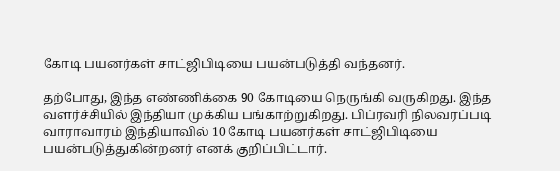கோடி பயனர்கள் சாட்ஜிபிடியை பயன்படுத்தி வந்தனர்.

தற்போது, இந்த எண்ணிக்கை 90 கோடியை நெருங்கி வருகிறது. இந்த வளர்ச்சியில் இந்தியா முக்கிய பங்காற்றுகிறது. பிப்ரவரி நிலவரப்படி வாராவாரம் இந்தியாவில் 10 கோடி பயனர்கள் சாட்ஜிபிடியை பயன்படுத்துகின்றனர் எனக் குறிப்பிட்டார்.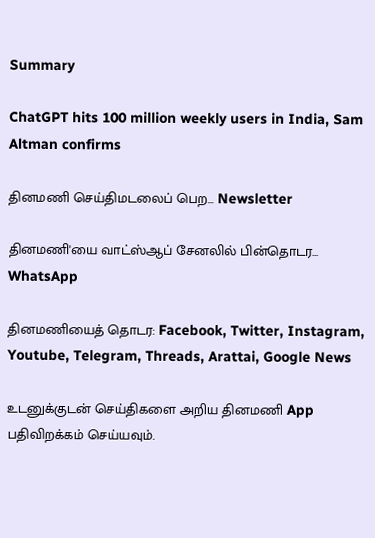Summary

ChatGPT hits 100 million weekly users in India, Sam Altman confirms

தினமணி செய்திமடலைப் பெற... Newsletter

தினமணி'யை வாட்ஸ்ஆப் சேனலில் பின்தொடர... WhatsApp

தினமணியைத் தொடர: Facebook, Twitter, Instagram, Youtube, Telegram, Threads, Arattai, Google News

உடனுக்குடன் செய்திகளை அறிய தினமணி App பதிவிறக்கம் செய்யவும்.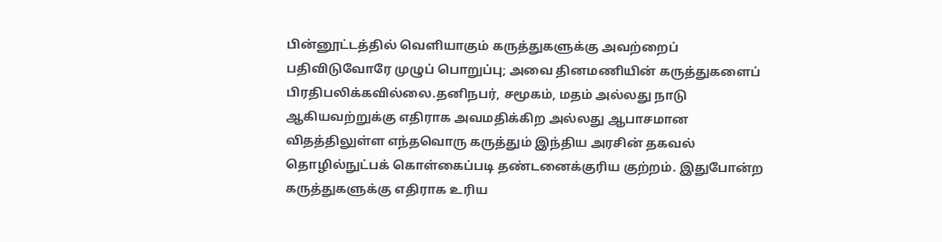பின்னூட்டத்தில் வெளியாகும் கருத்துகளுக்கு அவற்றைப் பதிவிடுவோரே முழுப் பொறுப்பு; அவை தினமணியின் கருத்துகளைப் பிரதிபலிக்கவில்லை.தனிநபர், சமூகம், மதம் அல்லது நாடு ஆகியவற்றுக்கு எதிராக அவமதிக்கிற அல்லது ஆபாசமான விதத்திலுள்ள எந்தவொரு கருத்தும் இந்திய அரசின் தகவல் தொழில்நுட்பக் கொள்கைப்படி தண்டனைக்குரிய குற்றம். இதுபோன்ற கருத்துகளுக்கு எதிராக உரிய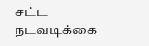சட்ட நடவடிக்கை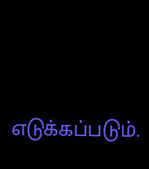எடுக்கப்படும்.